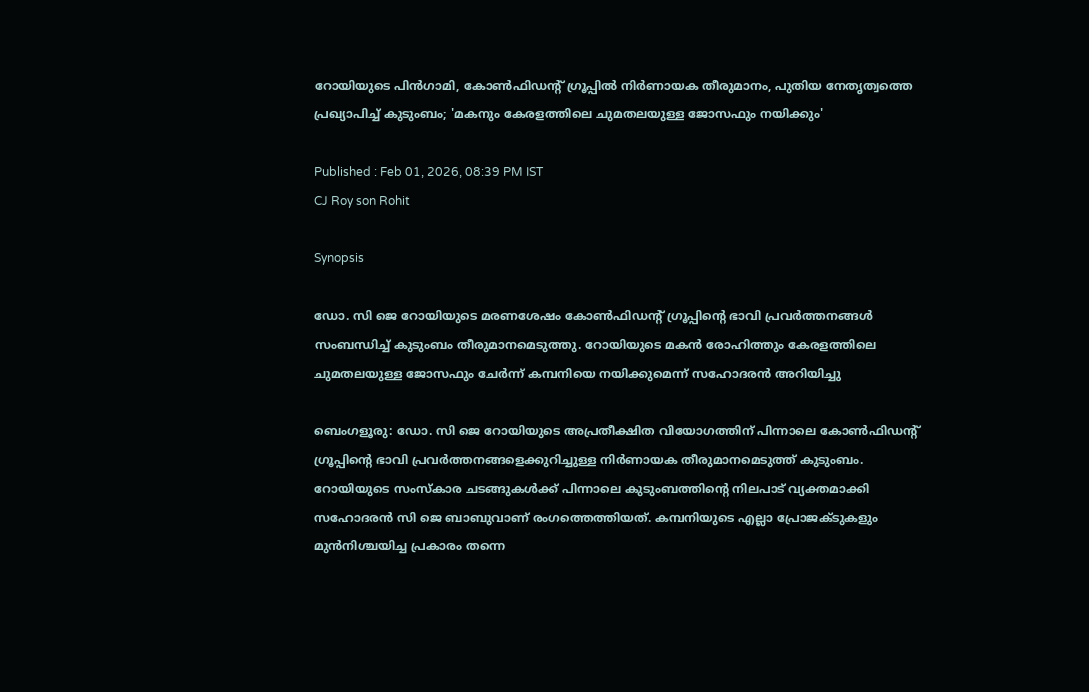റോയിയുടെ പിൻഗാമി, കോൺഫിഡന്‍റ് ഗ്രൂപ്പിൽ നിർണായക തീരുമാനം, പുതിയ നേതൃത്വത്തെ പ്രഖ്യാപിച്ച് കുടുംബം; 'മകനും കേരളത്തിലെ ചുമതലയുള്ള ജോസഫും നയിക്കും'

Published : Feb 01, 2026, 08:39 PM IST
CJ Roy son Rohit

Synopsis

ഡോ. സി ജെ റോയിയുടെ മരണശേഷം കോൺഫിഡന്റ് ഗ്രൂപ്പിന്റെ ഭാവി പ്രവർത്തനങ്ങൾ സംബന്ധിച്ച് കുടുംബം തീരുമാനമെടുത്തു. റോയിയുടെ മകൻ രോഹിത്തും കേരളത്തിലെ ചുമതലയുള്ള ജോസഫും ചേർന്ന് കമ്പനിയെ നയിക്കുമെന്ന് സഹോദരൻ അറിയിച്ചു

ബെംഗളൂരു: ഡോ. സി ജെ റോയിയുടെ അപ്രതീക്ഷിത വിയോഗത്തിന് പിന്നാലെ കോൺഫിഡന്റ് ഗ്രൂപ്പിന്റെ ഭാവി പ്രവർത്തനങ്ങളെക്കുറിച്ചുള്ള നിർണായക തീരുമാനമെടുത്ത് കുടുംബം. റോയിയുടെ സംസ്കാര ചടങ്ങുകൾക്ക് പിന്നാലെ കുടുംബത്തിന്‍റെ നിലപാട് വ്യക്തമാക്കി സഹോദരൻ സി ജെ ബാബുവാണ് രംഗത്തെത്തിയത്. കമ്പനിയുടെ എല്ലാ പ്രോജക്ടുകളും മുൻനിശ്ചയിച്ച പ്രകാരം തന്നെ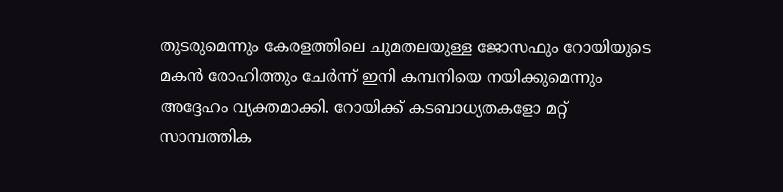തുടരുമെന്നും കേരളത്തിലെ ചുമതലയുള്ള ജോസഫും റോയിയുടെ മകൻ രോഹിത്തും ചേർന്ന് ഇനി കമ്പനിയെ നയിക്കുമെന്നും അദ്ദേഹം വ്യക്തമാക്കി. റോയിക്ക് കടബാധ്യതകളോ മറ്റ് സാമ്പത്തിക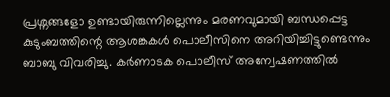പ്രശ്നങ്ങളോ ഉണ്ടായിരുന്നില്ലെന്നും മരണവുമായി ബന്ധപ്പെട്ട കുടുംബത്തിന്റെ ആശങ്കകൾ പൊലീസിനെ അറിയിച്ചിട്ടുണ്ടെന്നും ബാബു വിവരിച്ചു. കർണാടക പൊലീസ് അന്വേഷണത്തിൽ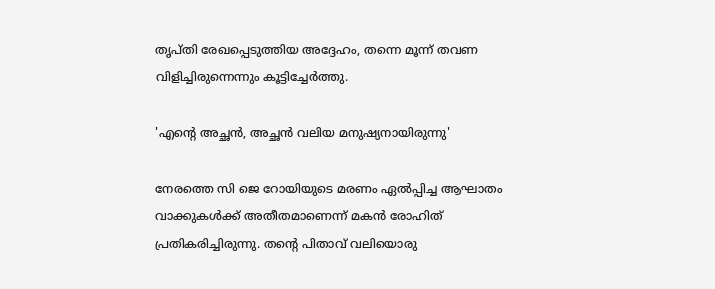തൃപ്തി രേഖപ്പെടുത്തിയ അദ്ദേഹം, തന്നെ മൂന്ന് തവണ വിളിച്ചിരുന്നെന്നും കൂട്ടിച്ചേർത്തു.

'എന്‍റെ അച്ഛൻ, അച്ഛൻ വലിയ മനുഷ്യനായിരുന്നു'

നേരത്തെ സി ജെ റോയിയുടെ മരണം ഏൽപ്പിച്ച ആഘാതം വാക്കുകൾക്ക് അതീതമാണെന്ന് മകൻ രോഹിത് പ്രതികരിച്ചിരുന്നു. തന്റെ പിതാവ് വലിയൊരു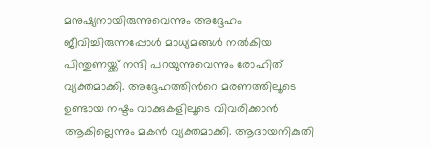മനുഷ്യനായിരുന്നുവെന്നും അദ്ദേഹം ജീവിച്ചിരുന്നപ്പോൾ മാധ്യമങ്ങൾ നൽകിയ പിന്തുണയ്ക്ക് നന്ദി പറയുന്നുവെന്നും രോഹിത് വ്യക്തമാക്കി. അദ്ദേഹത്തിന്‍റെ മരണത്തിലൂടെ ഉണ്ടായ നഷ്ടം വാക്കുകളിലൂടെ വിവരിക്കാൻ ആകില്ലെന്നും മകൻ വ്യക്തമാക്കി. ആദായനികുതി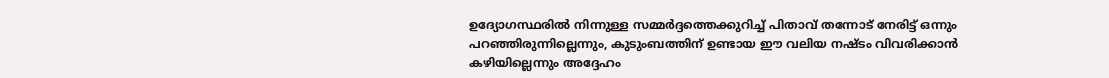ഉദ്യോഗസ്ഥരിൽ നിന്നുള്ള സമ്മർദ്ദത്തെക്കുറിച്ച് പിതാവ് തന്നോട് നേരിട്ട് ഒന്നും പറഞ്ഞിരുന്നില്ലെന്നും, കുടുംബത്തിന് ഉണ്ടായ ഈ വലിയ നഷ്ടം വിവരിക്കാൻ കഴിയില്ലെന്നും അദ്ദേഹം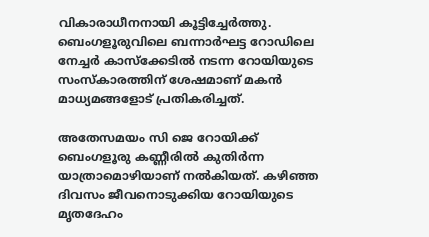വികാരാധീനനായി കൂട്ടിച്ചേർത്തു. ബെംഗളൂരുവിലെ ബന്നാർഘട്ട റോഡിലെ നേച്ചർ കാസ്ക്കേടിൽ നടന്ന റോയിയുടെ സംസ്കാരത്തിന് ശേഷമാണ് മകൻ മാധ്യമങ്ങളോട് പ്രതികരിച്ചത്.

അതേസമയം സി ജെ റോയിക്ക് ബെംഗളൂരു കണ്ണീരിൽ കുതിർന്ന യാത്രാമൊഴിയാണ് നൽകിയത്. കഴി‌ഞ്ഞ ദിവസം ജീവനൊടുക്കിയ റോയിയുടെ മൃതദേഹം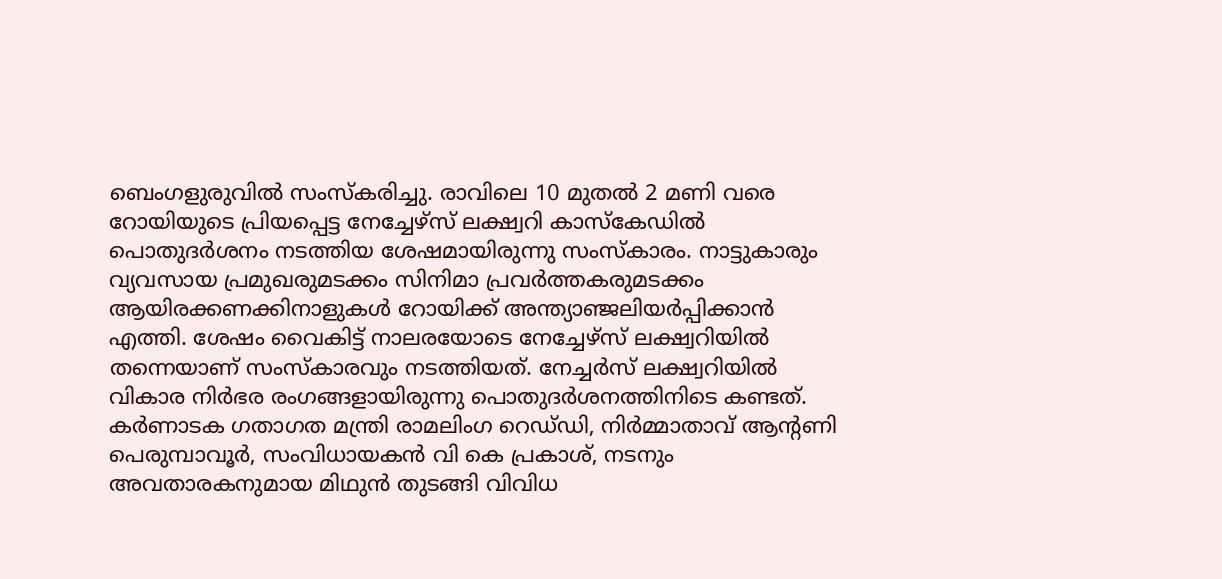ബെംഗളുരുവിൽ സംസ്കരിച്ചു. രാവിലെ 10 മുതൽ 2 മണി വരെ റോയിയുടെ പ്രിയപ്പെട്ട നേച്ചേഴ്സ് ലക്ഷ്വറി കാസ്കേഡിൽ പൊതുദർശനം നടത്തിയ ശേഷമായിരുന്നു സംസ്കാരം. നാട്ടുകാരും വ്യവസായ പ്രമുഖരുമടക്കം സിനിമാ പ്രവർത്തകരുമടക്കം ആയിരക്കണക്കിനാളുകൾ റോയിക്ക് അന്ത്യാഞ്ജലിയർപ്പിക്കാൻ എത്തി. ശേഷം വൈകിട്ട് നാലരയോടെ നേച്ചേഴ്സ് ലക്ഷ്വറിയിൽ തന്നെയാണ് സംസ്കാരവും നടത്തിയത്. നേച്ചർസ് ലക്ഷ്വറിയിൽ വികാര നിർഭര രംഗങ്ങളായിരുന്നു പൊതുദർശനത്തിനിടെ കണ്ടത്. കർണാടക ഗതാഗത മന്ത്രി രാമലിംഗ റെഡ്‌ഡി, നിർമ്മാതാവ് ആന്റണി പെരുമ്പാവൂർ, സംവിധായകൻ വി കെ പ്രകാശ്, നടനും അവതാരകനുമായ മിഥുൻ തുടങ്ങി വിവിധ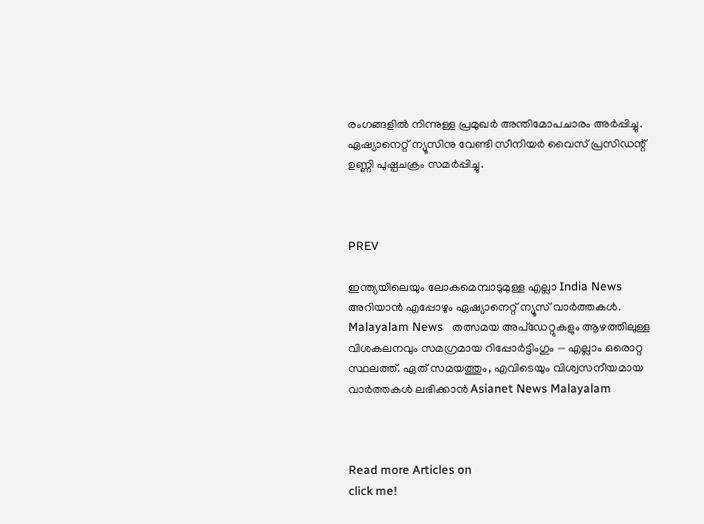രംഗങ്ങളിൽ നിന്നുള്ള പ്രമുഖർ അന്തിമോപചാരം അർപ്പിച്ചു. ഏഷ്യാനെറ്റ് ന്യൂസിനു വേണ്ടി സീനിയർ വൈസ് പ്രസിഡന്റ് ഉണ്ണി പുഷ്പചക്രം സമർപ്പിച്ചു.



PREV

ഇന്ത്യയിലെയും ലോകമെമ്പാടുമുള്ള എല്ലാ India News അറിയാൻ എപ്പോഴും ഏഷ്യാനെറ്റ് ന്യൂസ് വാർത്തകൾ. Malayalam News   തത്സമയ അപ്‌ഡേറ്റുകളും ആഴത്തിലുള്ള വിശകലനവും സമഗ്രമായ റിപ്പോർട്ടിംഗും — എല്ലാം ഒരൊറ്റ സ്ഥലത്ത്. ഏത് സമയത്തും, എവിടെയും വിശ്വസനീയമായ വാർത്തകൾ ലഭിക്കാൻ Asianet News Malayalam



Read more Articles on
click me!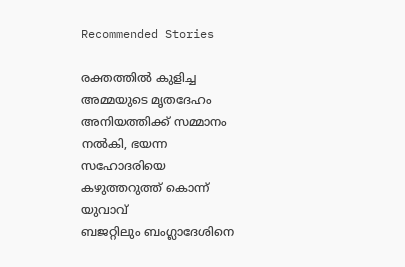Recommended Stories

രക്തത്തിൽ കുളിച്ച അമ്മയുടെ മൃതദേഹം അനിയത്തിക്ക് സമ്മാനം നൽകി, ഭയന്ന സഹോദരിയെ കഴുത്തറുത്ത് കൊന്ന് യുവാവ്
ബജറ്റിലും ബംഗ്ലാദേശിനെ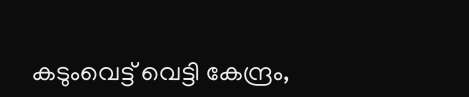കടുംവെട്ട് വെട്ടി കേന്ദ്രം,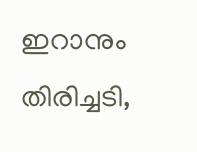ഇറാനും തിരിച്ചടി,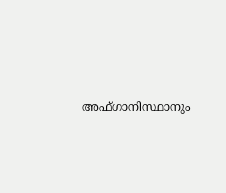അഫ്ഗാനിസ്ഥാനും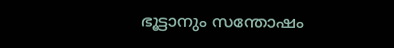ഭൂട്ടാനും സന്തോഷം